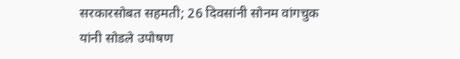सरकारसोबत सहमती; 26 दिवसांनी सोनम वांगचुक यांनी सोडले उपोषण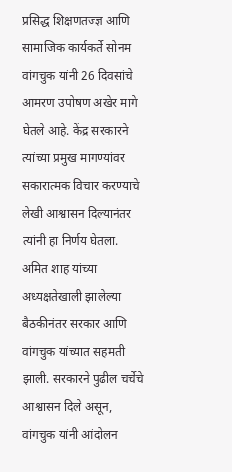प्रसिद्ध शिक्षणतज्ज्ञ आणि सामाजिक कार्यकर्ते सोनम वांगचुक यांनी 26 दिवसांचे आमरण उपोषण अखेर मागे घेतले आहे. केंद्र सरकारने त्यांच्या प्रमुख मागण्यांवर सकारात्मक विचार करण्याचे लेखी आश्वासन दिल्यानंतर त्यांनी हा निर्णय घेतला. अमित शाह यांच्या अध्यक्षतेखाली झालेल्या बैठकीनंतर सरकार आणि वांगचुक यांच्यात सहमती झाली. सरकारने पुढील चर्चेचे आश्वासन दिले असून, वांगचुक यांनी आंदोलन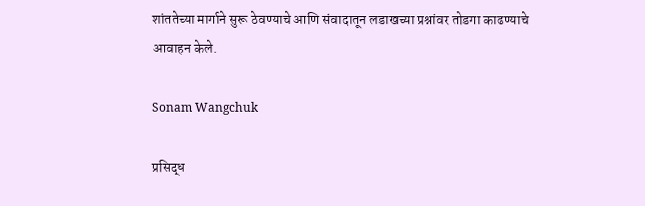शांततेच्या मार्गाने सुरू ठेवण्याचे आणि संवादातून लडाखच्या प्रश्नांवर तोडगा काढण्याचे आवाहन केले.

Sonam Wangchuk

प्रसिद्ध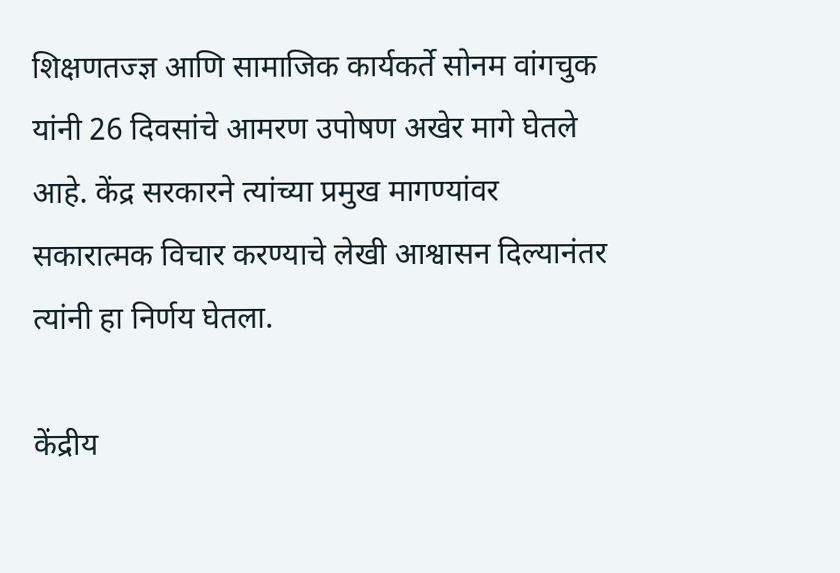शिक्षणतज्ज्ञ आणि सामाजिक कार्यकर्ते सोनम वांगचुक यांनी 26 दिवसांचे आमरण उपोषण अखेर मागे घेतले आहे. केंद्र सरकारने त्यांच्या प्रमुख मागण्यांवर सकारात्मक विचार करण्याचे लेखी आश्वासन दिल्यानंतर त्यांनी हा निर्णय घेतला.

केंद्रीय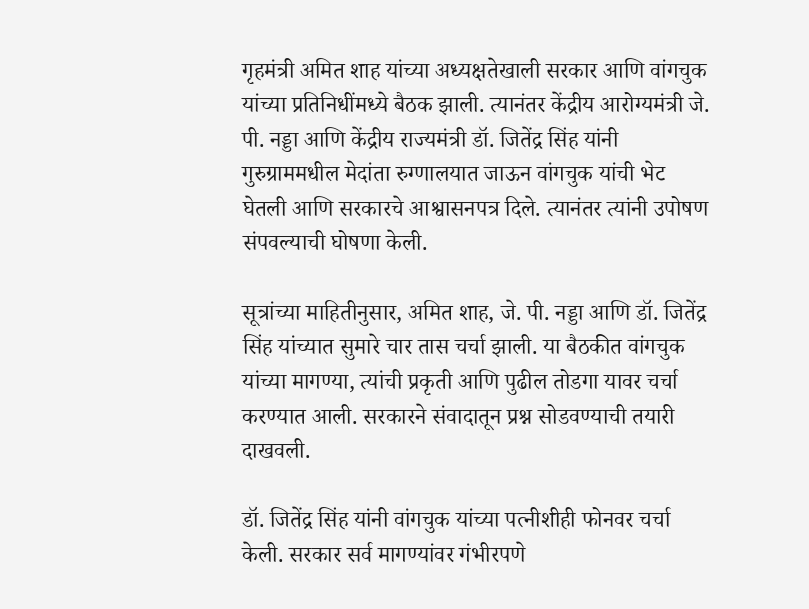गृहमंत्री अमित शाह यांच्या अध्यक्षतेखाली सरकार आणि वांगचुक यांच्या प्रतिनिधींमध्ये बैठक झाली. त्यानंतर केंद्रीय आरोग्यमंत्री जे. पी. नड्डा आणि केंद्रीय राज्यमंत्री डॉ. जितेंद्र सिंह यांनी गुरुग्राममधील मेदांता रुग्णालयात जाऊन वांगचुक यांची भेट घेतली आणि सरकारचे आश्वासनपत्र दिले. त्यानंतर त्यांनी उपोषण संपवल्याची घोषणा केली.

सूत्रांच्या माहितीनुसार, अमित शाह, जे. पी. नड्डा आणि डॉ. जितेंद्र सिंह यांच्यात सुमारे चार तास चर्चा झाली. या बैठकीत वांगचुक यांच्या मागण्या, त्यांची प्रकृती आणि पुढील तोडगा यावर चर्चा करण्यात आली. सरकारने संवादातून प्रश्न सोडवण्याची तयारी दाखवली.

डॉ. जितेंद्र सिंह यांनी वांगचुक यांच्या पत्नीशीही फोनवर चर्चा केली. सरकार सर्व मागण्यांवर गंभीरपणे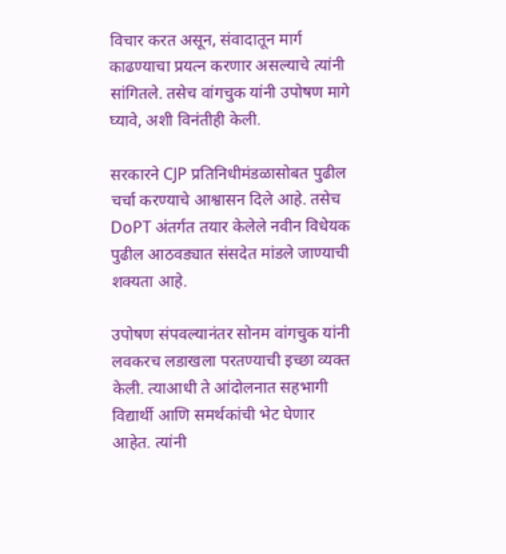विचार करत असून, संवादातून मार्ग काढण्याचा प्रयत्न करणार असल्याचे त्यांनी सांगितले. तसेच वांगचुक यांनी उपोषण मागे घ्यावे, अशी विनंतीही केली.

सरकारने CJP प्रतिनिधीमंडळासोबत पुढील चर्चा करण्याचे आश्वासन दिले आहे. तसेच DoPT अंतर्गत तयार केलेले नवीन विधेयक पुढील आठवड्यात संसदेत मांडले जाण्याची शक्यता आहे.

उपोषण संपवल्यानंतर सोनम वांगचुक यांनी लवकरच लडाखला परतण्याची इच्छा व्यक्त केली. त्याआधी ते आंदोलनात सहभागी विद्यार्थी आणि समर्थकांची भेट घेणार आहेत. त्यांनी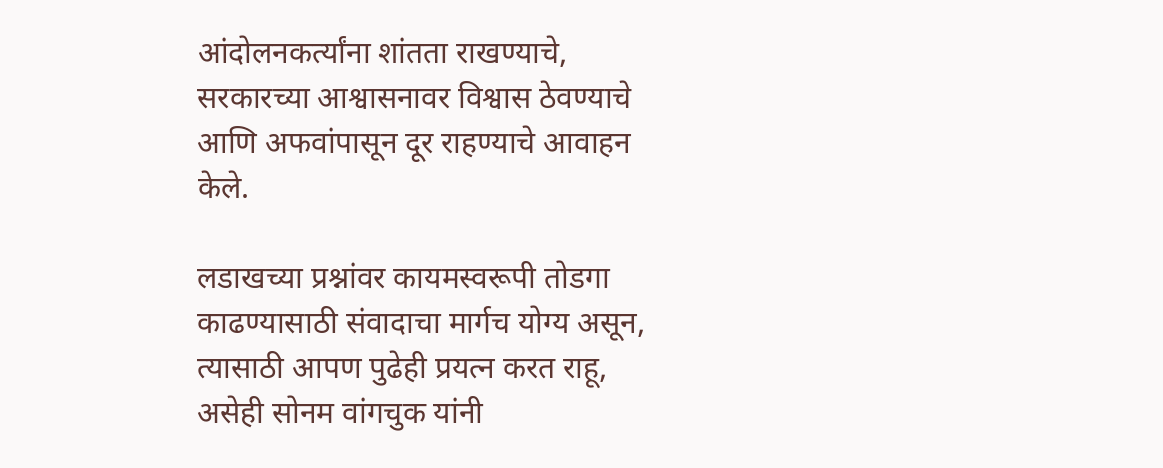आंदोलनकर्त्यांना शांतता राखण्याचे, सरकारच्या आश्वासनावर विश्वास ठेवण्याचे आणि अफवांपासून दूर राहण्याचे आवाहन केले.

लडाखच्या प्रश्नांवर कायमस्वरूपी तोडगा काढण्यासाठी संवादाचा मार्गच योग्य असून, त्यासाठी आपण पुढेही प्रयत्न करत राहू, असेही सोनम वांगचुक यांनी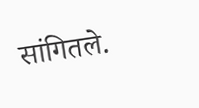सांगितले.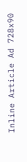Inline Article Ad 728x90